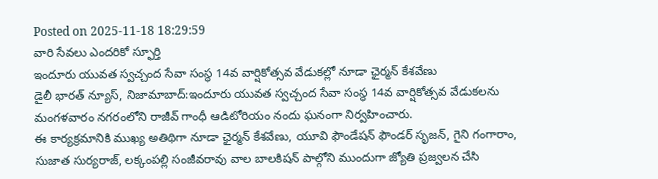Posted on 2025-11-18 18:29:59
వారి సేవలు ఎందరికో స్ఫూర్తి
ఇందూరు యువత స్వచ్చంద సేవా సంస్థ 14వ వార్షికోత్సవ వేడుకల్లో నూడా ఛైర్మన్ కేశవేణు
డైలీ భారత్ న్యూస్, నిజామాబాద్:ఇందూరు యువత స్వచ్చంద సేవా సంస్థ 14వ వార్షికోత్సవ వేడుకలను మంగళవారం నగరంలోని రాజీవ్ గాంధీ ఆడిటోరియం నందు ఘనంగా నిర్వహించారు.
ఈ కార్యక్రమానికి ముఖ్య అతిథిగా నూడా ఛైర్మన్ కేశవేణు, యూవి ఫౌండేషన్ ఫౌండర్ సృజన్, గైని గంగారాం, సుజాత సుర్యరాజ్, లక్కంపల్లి సంజీవరావు వాల బాలకిషన్ పాల్గోని ముందుగా జ్యోతి ప్రజ్వలన చేసి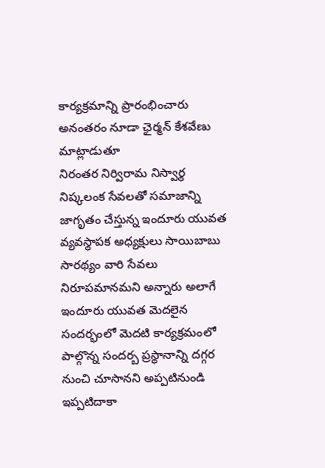కార్యక్రమాన్ని ప్రారంభించారు అనంతరం నూడా ఛైర్మన్ కేశవేణు మాట్లాడుతూ
నిరంతర నిర్విరామ నిస్వార్థ నిష్కలంక సేవలతో సమాజాన్ని జాగృతం చేస్తున్న ఇందూరు యువత వ్యవస్థాపక అధ్యక్షులు సాయిబాబు సారథ్యం వారి సేవలు నిరూపమానమని అన్నారు అలాగే ఇందూరు యువత మెదలైన సందర్భంలో మెదటి కార్యక్రమంలో పాల్గొన్న సందర్బ ప్రస్థానాన్ని దగ్గర నుంచి చూసానని అప్పటినుండి ఇప్పటిదాకా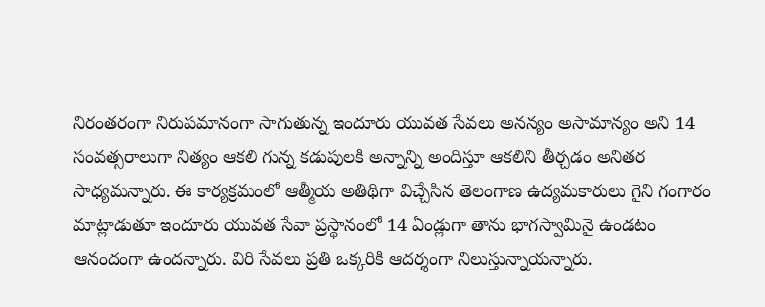నిరంతరంగా నిరుపమానంగా సాగుతున్న ఇందూరు యువత సేవలు అనన్యం అసామాన్యం అని 14 సంవత్సరాలుగా నిత్యం ఆకలి గున్న కడుపులకి అన్నాన్ని అందిస్తూ ఆకలిని తీర్చడం అనితర సాధ్యమన్నారు. ఈ కార్యక్రమంలో ఆత్మీయ అతిథిగా విచ్చేసిన తెలంగాణ ఉద్యమకారులు గైని గంగారం మాట్లాడుతూ ఇందూరు యువత సేవా ప్రస్థానంలో 14 ఏండ్లుగా తాను భాగస్వామినై ఉండటం ఆనందంగా ఉందన్నారు. విరి సేవలు ప్రతి ఒక్కరికి ఆదర్శంగా నిలుస్తున్నాయన్నారు.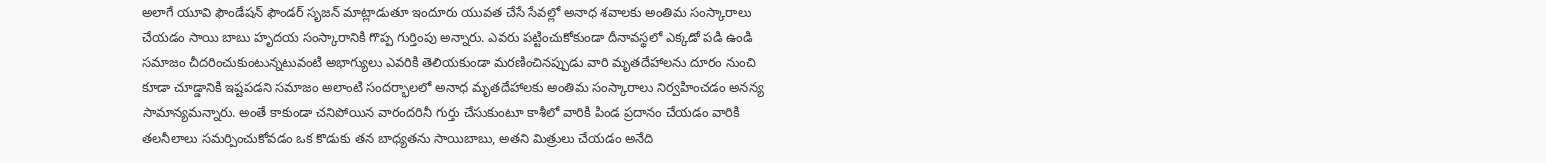అలాగే యూవి ఫౌండేషన్ ఫౌండర్ సృజన్ మాట్లాడుతూ ఇందూరు యువత చేసే సేవల్లో అనాధ శవాలకు అంతిమ సంస్కారాలు చేయడం సాయి బాబు హృదయ సంస్కారానికి గొప్ప గుర్తింపు అన్నారు. ఎవరు పట్టించుకోకుండా దీనావస్థలో ఎక్కడో పడి ఉండి సమాజం చీదరించుకుంటున్నటువంటి అభాగ్యులు ఎవరికి తెలియకుండా మరణించినప్పుడు వారి మృతదేహాలను దూరం నుంచి కూడా చూడ్డానికి ఇష్టపడని సమాజం అలాంటి సందర్భాలలో అనాధ మృతదేహాలకు అంతిమ సంస్కారాలు నిర్వహించడం అనన్య సామాన్యమన్నారు. అంతే కాకుండా చనిపోయిన వారందరినీ గుర్తు చేసుకుంటూ కాశీలో వారికి పిండ ప్రదానం చేయడం వారికి తలనీలాలు సమర్పించుకోవడం ఒక కొడుకు తన బాధ్యతను సాయిబాబు, అతని మిత్రులు చేయడం అనేది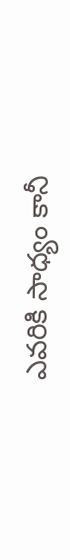ఎవరికి సాధ్యం కానీ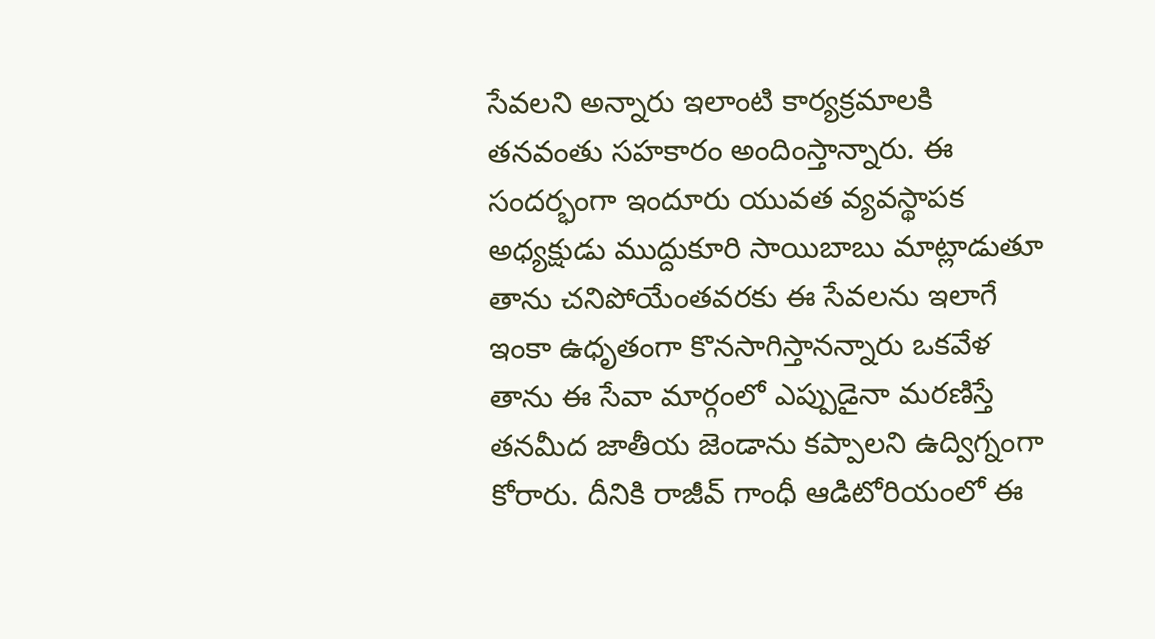సేవలని అన్నారు ఇలాంటి కార్యక్రమాలకి తనవంతు సహకారం అందింస్తాన్నారు. ఈ సందర్భంగా ఇందూరు యువత వ్యవస్థాపక అధ్యక్షుడు ముద్దుకూరి సాయిబాబు మాట్లాడుతూ తాను చనిపోయేంతవరకు ఈ సేవలను ఇలాగే ఇంకా ఉధృతంగా కొనసాగిస్తానన్నారు ఒకవేళ తాను ఈ సేవా మార్గంలో ఎప్పుడైనా మరణిస్తే తనమీద జాతీయ జెండాను కప్పాలని ఉద్విగ్నంగా కోరారు. దీనికి రాజీవ్ గాంధీ ఆడిటోరియంలో ఈ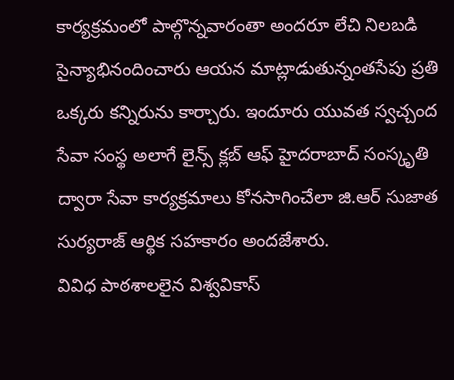కార్యక్రమంలో పాల్గొన్నవారంతా అందరూ లేచి నిలబడి సైన్యాభినందించారు ఆయన మాట్లాడుతున్నంతసేపు ప్రతి ఒక్కరు కన్నిరును కార్చారు. ఇందూరు యువత స్వచ్చంద సేవా సంస్థ అలాగే లైన్స్ క్లబ్ ఆఫ్ హైదరాబాద్ సంస్కృతి ద్వారా సేవా కార్యక్రమాలు కోనసాగించేలా జి.ఆర్ సుజాత సుర్యరాజ్ ఆర్థిక సహకారం అందజేశారు.
వివిధ పాఠశాలలైన విశ్వవికాస్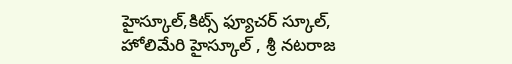హైస్కూల్,కిట్స్ ఫ్యూచర్ స్కూల్, హోలిమేరి హైస్కూల్ , శ్రీ నటరాజ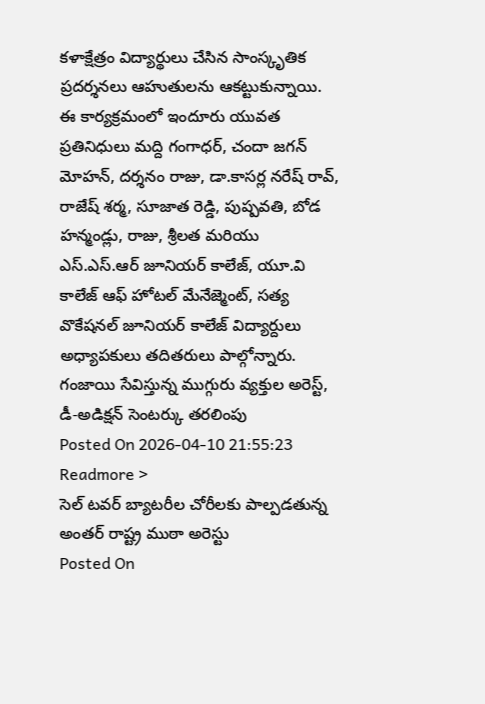కళాక్షేత్రం విద్యార్థులు చేసిన సాంస్కృతిక ప్రదర్శనలు ఆహుతులను ఆకట్టుకున్నాయి. ఈ కార్యక్రమంలో ఇందూరు యువత ప్రతినిధులు మద్ది గంగాధర్, చందా జగన్ మోహన్, దర్శనం రాజు, డా.కాసర్ల నరేష్ రావ్, రాజేష్ శర్మ, సూజాత రెడ్డి, పుష్పవతి, బోడ హన్మండ్లు, రాజు, శ్రీలత మరియు ఎస్.ఎస్.ఆర్ జూనియర్ కాలేజ్, యూ.వి కాలేజ్ ఆఫ్ హోటల్ మేనేజ్మెంట్, సత్య వొకేషనల్ జూనియర్ కాలేజ్ విద్యార్దులు అధ్యాపకులు తదితరులు పాల్గోన్నారు.
గంజాయి సేవిస్తున్న ముగ్గురు వ్యక్తుల అరెస్ట్, డీ-అడిక్షన్ సెంటర్కు తరలింపు
Posted On 2026-04-10 21:55:23
Readmore >
సెల్ టవర్ బ్యాటరీల చోరీలకు పాల్పడతున్న అంతర్ రాష్ట్ర ముఠా అరెస్టు
Posted On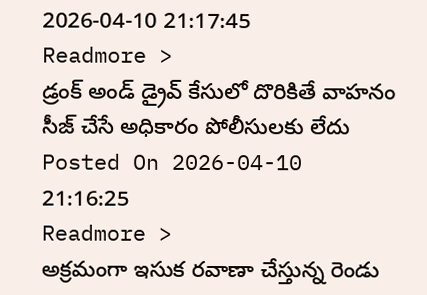2026-04-10 21:17:45
Readmore >
డ్రంక్ అండ్ డ్రైవ్ కేసులో దొరికితే వాహనం సీజ్ చేసే అధికారం పోలీసులకు లేదు
Posted On 2026-04-10 21:16:25
Readmore >
అక్రమంగా ఇసుక రవాణా చేస్తున్న రెండు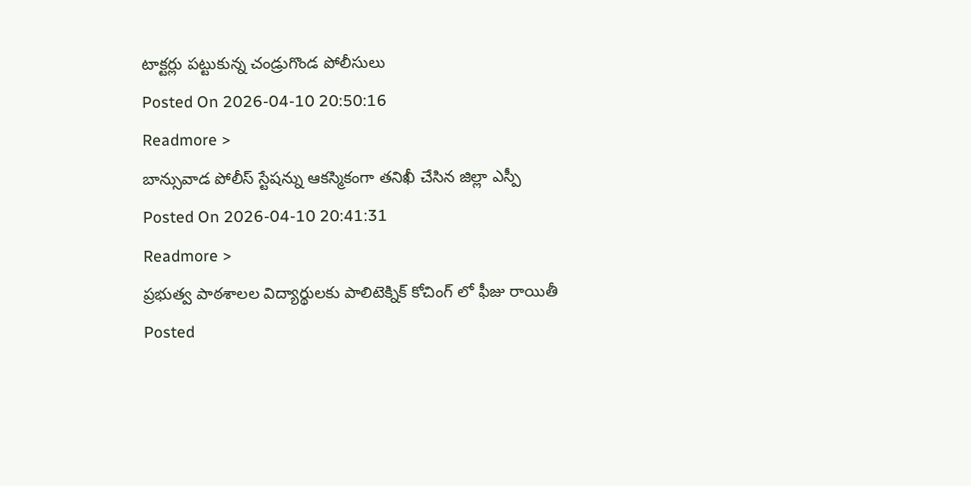టాక్టర్లు పట్టుకున్న చండ్రుగొండ పోలీసులు
Posted On 2026-04-10 20:50:16
Readmore >
బాన్సువాడ పోలీస్ స్టేషన్ను ఆకస్మికంగా తనిఖీ చేసిన జిల్లా ఎస్పీ
Posted On 2026-04-10 20:41:31
Readmore >
ప్రభుత్వ పాఠశాలల విద్యార్థులకు పాలిటెక్నిక్ కోచింగ్ లో ఫీజు రాయితీ
Posted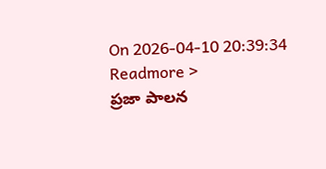On 2026-04-10 20:39:34
Readmore >
ప్రజా పాలన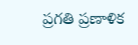ప్రగతి ప్రణాళిక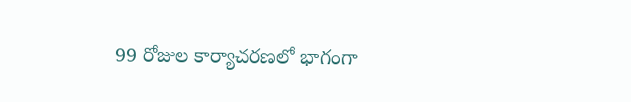99 రోజుల కార్యాచరణలో భాగంగా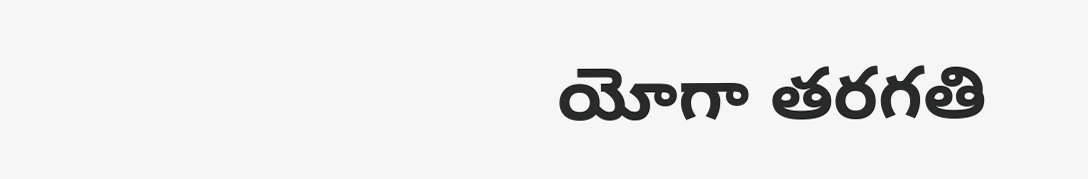యోగా తరగతి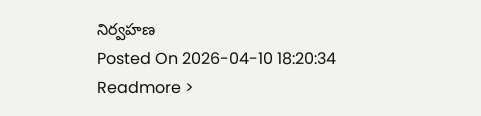నిర్వహణ
Posted On 2026-04-10 18:20:34
Readmore >